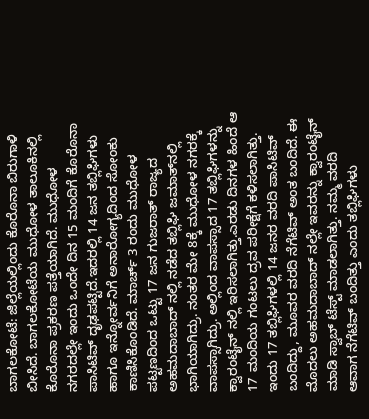ಬಾಗಲಕೋಟೆ: ಜಿಲ್ಲೆಯಲ್ಲಿಂದು ಕೊರೊನಾ ಬಿರುಗಾಳಿ ಬೀಸಿದೆ. ಬಾಗಲಕೋಟೆಯ ಮುಧೋಳ ತಾಲೂಕಿನಲ್ಲಿ ಕೊರೊನಾ ಪ್ರಕರಣ ಪತ್ತೆಯಾಗಿದೆ. ಮುಧೋಳ ನಗರದಲ್ಲೇ ಇಂದು ಒಂದೇ ದಿನ 15 ಮಂದಿಗೆ ಕೊರೊನಾ ಪಾಸಿಟಿವ್ ದೃಢಪಟ್ಟಿದೆ.ಇದರಲ್ಲಿ 14 ಜನ ತಬ್ಲಿಘಿಗಳು ಹಾಗೂ ಇನ್ನೋರ್ವನಿಗೆ ಅನಾರೋಗ್ಯದಿಂದ ಸೋಂಕು ಕಾಣಿಸಿಕೊಂಡಿದೆ. ಮಾರ್ಚ್ 3 ರಂದು ಮುಧೋಳ ಪಟ್ಟಣದಿಂದ ಒಟ್ಟು 17 ಜನ ಗುಜರಾತ್ ರಾಜ್ಯದ ಅಹಮದಾಬಾದ್ ನಲ್ಲಿ ನಡೆದ ತಬ್ಲಿಘಿ ಜಮಾತ್‍ನಲ್ಲಿ ಭಾಗಿಯಾಗಿದ್ರು. ನಂತರ ಮೇ 8ಕ್ಕೆ ಮುಧೋಳ ನಗರಕ್ಕೆ ವಾಪಸ್ಸಾಗಿದ್ರು. ಅಲ್ಲಿಂದ ವಾಪಸ್ಸಾದ 17 ತಬ್ಲಿಘಿಗಳನ್ನು ಕ್ವಾರಂಟೈನ್ ನಲ್ಲಿ ಇರಿಸಲಾಗಿತ್ತು.ಎರಡು ದಿನಗಳ ಹಿಂದೆ ಆ 17 ಮಂದಿಯ ಗಂಟಲು ದ್ರವ ಪರೀಕ್ಷೆಗೆ ಕಳಿಸಲಾಗಿತ್ತು. ಇಂದು 17 ತಬ್ಲಿಘಿಗಳಲ್ಲಿ 14 ಜನರ ವರದಿ ಪಾಸಿಟಿವ್ ಬಂದಿದ್ದು, ಮೂವರ ವರದಿ ನೆಗೆಟಿವ್ ಅಂತ ಬಂದಿದೆ. ಈ ಮೊದಲು ಅಹಮದಾಬಾದ್ ನಲ್ಲೇ ಇವರನ್ನು ಕ್ವಾರಂಟೈನ್ ಮಾಡಿ ಸ್ವಾಬ್ ಟೆಸ್ಟ್ ಮಾಡಲಾಗಿತ್ತು. ನಮ್ಮ ವರದಿ ಆವಾಗ ನೆಗೆಟಿವ್ ಬಂದಿತ್ತು ಎಂದು ತಬ್ಲಿಘಿಗಳು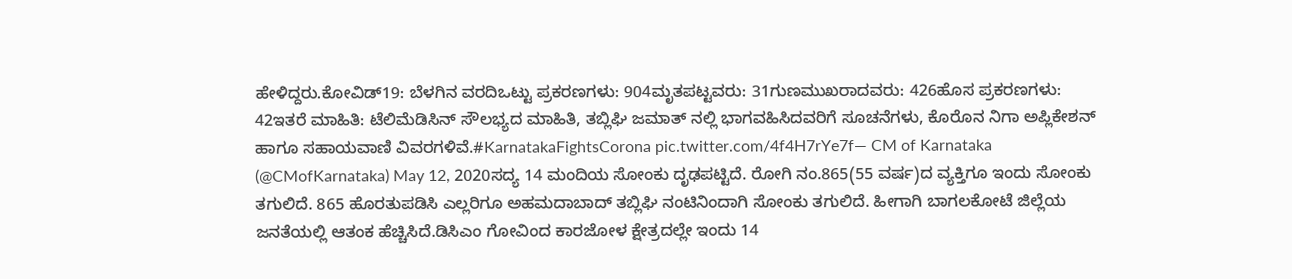ಹೇಳಿದ್ದರು.ಕೋವಿಡ್19: ಬೆಳಗಿನ ವರದಿಒಟ್ಟು ಪ್ರಕರಣಗಳು: 904ಮೃತಪಟ್ಟವರು: 31ಗುಣಮುಖರಾದವರು: 426ಹೊಸ ಪ್ರಕರಣಗಳು: 42ಇತರೆ ಮಾಹಿತಿ: ಟೆಲಿಮೆಡಿಸಿನ್ ಸೌಲಭ್ಯದ ಮಾಹಿತಿ, ತಬ್ಲಿಘಿ ಜಮಾತ್ ನಲ್ಲಿ ಭಾಗವಹಿಸಿದವರಿಗೆ ಸೂಚನೆಗಳು, ಕೊರೊನ ನಿಗಾ ಅಪ್ಲಿಕೇಶನ್ ಹಾಗೂ ಸಹಾಯವಾಣಿ ವಿವರಗಳಿವೆ.#KarnatakaFightsCorona pic.twitter.com/4f4H7rYe7f— CM of Karnataka (@CMofKarnataka) May 12, 2020ಸದ್ಯ 14 ಮಂದಿಯ ಸೋಂಕು ದೃಢಪಟ್ಟಿದೆ. ರೋಗಿ ನಂ.865(55 ವರ್ಷ)ದ ವ್ಯಕ್ತಿಗೂ ಇಂದು ಸೋಂಕು ತಗುಲಿದೆ. 865 ಹೊರತುಪಡಿಸಿ ಎಲ್ಲರಿಗೂ ಅಹಮದಾಬಾದ್ ತಬ್ಲಿಘಿ ನಂಟಿನಿಂದಾಗಿ ಸೋಂಕು ತಗುಲಿದೆ. ಹೀಗಾಗಿ ಬಾಗಲಕೋಟೆ ಜಿಲ್ಲೆಯ ಜನತೆಯಲ್ಲಿ ಆತಂಕ ಹೆಚ್ಚಿಸಿದೆ.ಡಿಸಿಎಂ ಗೋವಿಂದ ಕಾರಜೋಳ ಕ್ಷೇತ್ರದಲ್ಲೇ ಇಂದು 14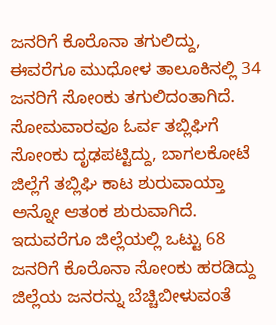ಜನರಿಗೆ ಕೊರೊನಾ ತಗುಲಿದ್ದು, ಈವರೆಗೂ ಮುಧೋಳ ತಾಲೂಕಿನಲ್ಲಿ 34 ಜನರಿಗೆ ಸೋಂಕು ತಗುಲಿದಂತಾಗಿದೆ. ಸೋಮವಾರವೂ ಓರ್ವ ತಬ್ಲಿಘಿಗೆ ಸೋಂಕು ದೃಢಪಟ್ಟಿದ್ದು, ಬಾಗಲಕೋಟೆ ಜಿಲ್ಲೆಗೆ ತಬ್ಲಿಘಿ ಕಾಟ ಶುರುವಾಯ್ತಾ ಅನ್ನೋ ಆತಂಕ ಶುರುವಾಗಿದೆ. ಇದುವರೆಗೂ ಜಿಲ್ಲೆಯಲ್ಲಿ ಒಟ್ಟು 68 ಜನರಿಗೆ ಕೊರೊನಾ ಸೋಂಕು ಹರಡಿದ್ದು ಜಿಲ್ಲೆಯ ಜನರನ್ನು ಬೆಚ್ಚಿಬೀಳುವಂತೆ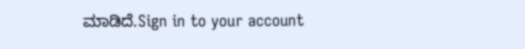ಮಾಡಿದೆ.Sign in to your account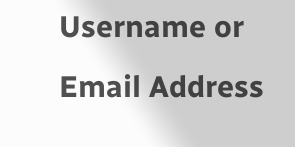Username or Email Address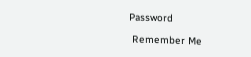Password

 Remember Me